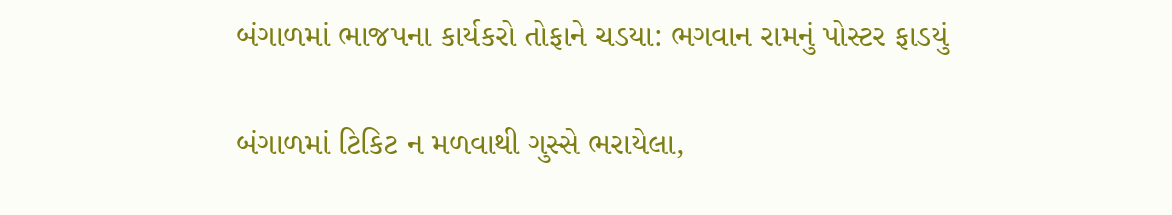બંગાળમાં ભાજપના કાર્યકરો તોફાને ચડયા: ભગવાન રામનું પોસ્ટર ફાડયું

બંગાળમાં ટિકિટ ન મળવાથી ગુસ્સે ભરાયેલા,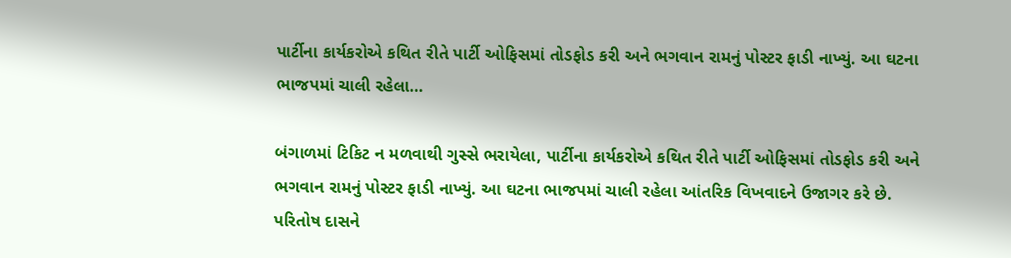પાર્ટીના કાર્યકરોએ કથિત રીતે પાર્ટી ઓફિસમાં તોડફોડ કરી અને ભગવાન રામનું પોસ્ટર ફાડી નાખ્યું. આ ઘટના ભાજપમાં ચાલી રહેલા…

બંગાળમાં ટિકિટ ન મળવાથી ગુસ્સે ભરાયેલા, પાર્ટીના કાર્યકરોએ કથિત રીતે પાર્ટી ઓફિસમાં તોડફોડ કરી અને ભગવાન રામનું પોસ્ટર ફાડી નાખ્યું. આ ઘટના ભાજપમાં ચાલી રહેલા આંતરિક વિખવાદને ઉજાગર કરે છે. પરિતોષ દાસને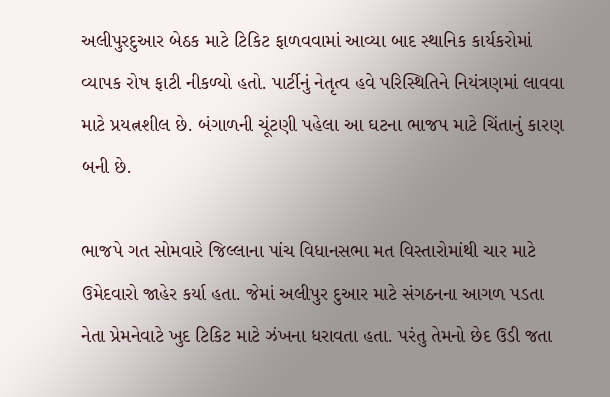અલીપુરદુઆર બેઠક માટે ટિકિટ ફાળવવામાં આવ્યા બાદ સ્થાનિક કાર્યકરોમાં વ્યાપક રોષ ફાટી નીકળ્યો હતો. પાર્ટીનું નેતૃત્વ હવે પરિસ્થિતિને નિયંત્રણમાં લાવવા માટે પ્રયત્નશીલ છે. બંગાળની ચૂંટણી પહેલા આ ઘટના ભાજપ માટે ચિંતાનું કારણ બની છે.

ભાજપે ગત સોમવારે જિલ્લાના પાંચ વિધાનસભા મત વિસ્તારોમાંથી ચાર માટે ઉમેદવારો જાહેર કર્યા હતા. જેમાં અલીપુર દુઆર માટે સંગઠનના આગળ પડતા નેતા પ્રેમનેવાટે ખુદ ટિકિટ માટે ઝંખના ધરાવતા હતા. પરંતુ તેમનો છેદ ઉડી જતા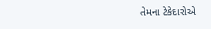તેમના ટેકેદારોએ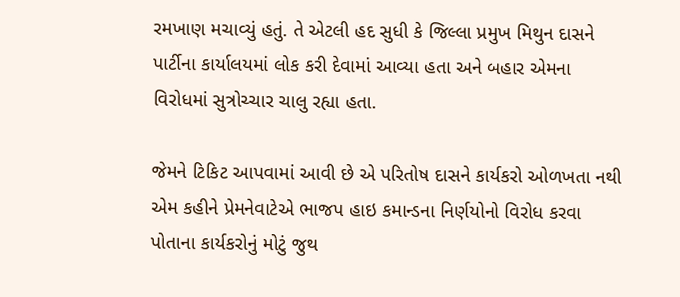રમખાણ મચાવ્યું હતું. તે એટલી હદ સુધી કે જિલ્લા પ્રમુખ મિથુન દાસને પાર્ટીના કાર્યાલયમાં લોક કરી દેવામાં આવ્યા હતા અને બહાર એમના વિરોધમાં સુત્રોચ્ચાર ચાલુ રહ્યા હતા.

જેમને ટિકિટ આપવામાં આવી છે એ પરિતોષ દાસને કાર્યકરો ઓળખતા નથી એમ કહીને પ્રેમનેવાટેએ ભાજપ હાઇ કમાન્ડના નિર્ણયોનો વિરોધ કરવા પોતાના કાર્યકરોનું મોટું જુથ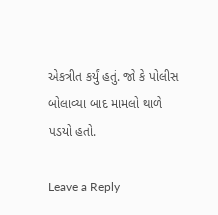એકત્રીત કર્યું હતું. જો કે પોલીસ બોલાવ્યા બાદ મામલો થાળે પડયો હતો.

Leave a Reply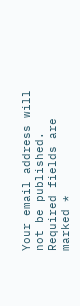Your email address will not be published. Required fields are marked *